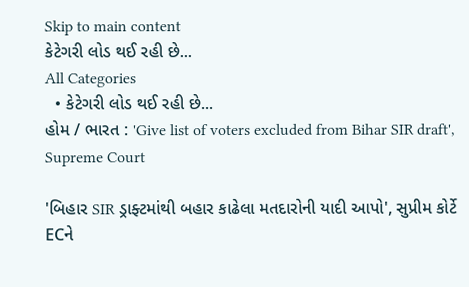Skip to main content
કેટેગરી લોડ થઈ રહી છે...
All Categories
  • કેટેગરી લોડ થઈ રહી છે...
હોમ / ભારત : 'Give list of voters excluded from Bihar SIR draft', Supreme Court

'બિહાર SIR ડ્રાફ્ટમાંથી બહાર કાઢેલા મતદારોની યાદી આપો', સુપ્રીમ કોર્ટે ECને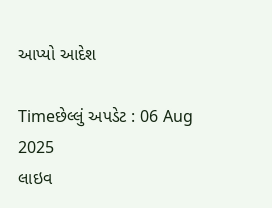આપ્યો આદેશ

Timeછેલ્લું અપડેટ : 06 Aug 2025
લાઇવ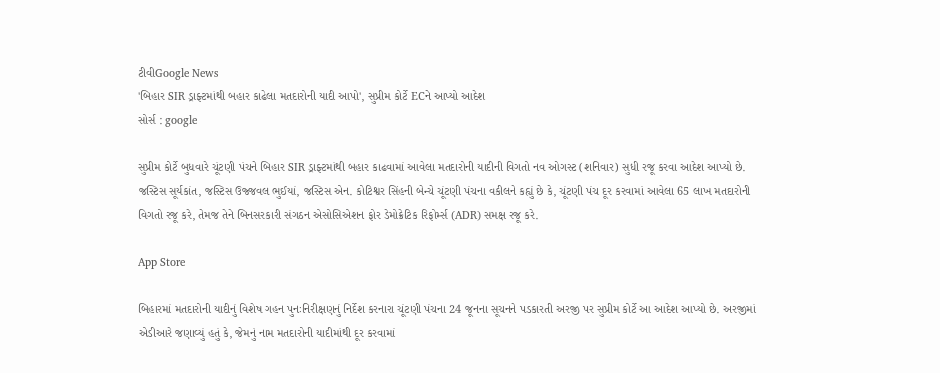ટીવીGoogle News
'બિહાર SIR ડ્રાફ્ટમાંથી બહાર કાઢેલા મતદારોની યાદી આપો', સુપ્રીમ કોર્ટે ECને આપ્યો આદેશ
સોર્સ : google

સુપ્રીમ કોર્ટે બુધવારે ચૂંટણી પંચને બિહાર SIR ડ્રાફ્ટમાંથી બહાર કાઢવામાં આવેલા મતદારોની યાદીની વિગતો નવ ઓગસ્ટ (શનિવાર) સુધી રજૂ કરવા આદેશ આપ્યો છે. જસ્ટિસ સૂર્યકાંત, જસ્ટિસ ઉજ્જવલ ભુઈયાં, જસ્ટિસ એન. કોટિશ્વર સિંહની બેન્ચે ચૂંટણી પંચના વકીલને કહ્યું છે કે, ચૂંટણી પંચ દૂર કરવામાં આવેલા 65 લાખ મતદારોની વિગતો રજૂ કરે, તેમજ તેને બિનસરકારી સંગઠન એસોસિએશન ફોર ડેમોક્રેટિક રિફોર્મ્સ (ADR) સમક્ષ રજૂ કરે.

App Store

બિહારમાં મતદારોની યાદીનું વિશેષ ગહન પુનઃનિરીક્ષણનું નિર્દેશ કરનારા ચૂંટણી પંચના 24 જૂનના સૂચનને પડકારતી અરજી પર સુપ્રીમ કોર્ટે આ આદેશ આપ્યો છે. અરજીમાં એડીઆરે જણાવ્યું હતું કે, જેમનું નામ મતદારોની યાદીમાંથી દૂર કરવામાં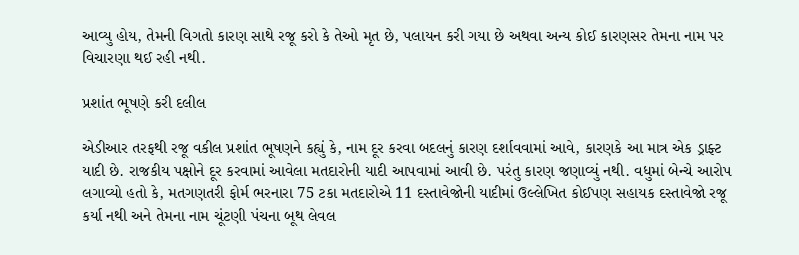આવ્યુ હોય, તેમની વિગતો કારણ સાથે રજૂ કરો કે તેઓ મૃત છે, પલાયન કરી ગયા છે અથવા અન્ય કોઈ કારણસર તેમના નામ પર વિચારણા થઈ રહી નથી.

પ્રશાંત ભૂષણે કરી દલીલ

એડીઆર તરફથી રજૂ વકીલ પ્રશાંત ભૂષણને કહ્યું કે, નામ દૂર કરવા બદલનું કારણ દર્શાવવામાં આવે, કારણકે આ માત્ર એક ડ્રાફ્ટ યાદી છે. રાજકીય પક્ષોને દૂર કરવામાં આવેલા મતદારોની યાદી આપવામાં આવી છે. પરંતુ કારણ જણાવ્યું નથી. વધુમાં બેન્ચે આરોપ લગાવ્યો હતો કે, મતગણતરી ફોર્મ ભરનારા 75 ટકા મતદારોએ 11 દસ્તાવેજોની યાદીમાં ઉલ્લેખિત કોઈપણ સહાયક દસ્તાવેજો રજૂ કર્યા નથી અને તેમના નામ ચૂંટણી પંચના બૂથ લેવલ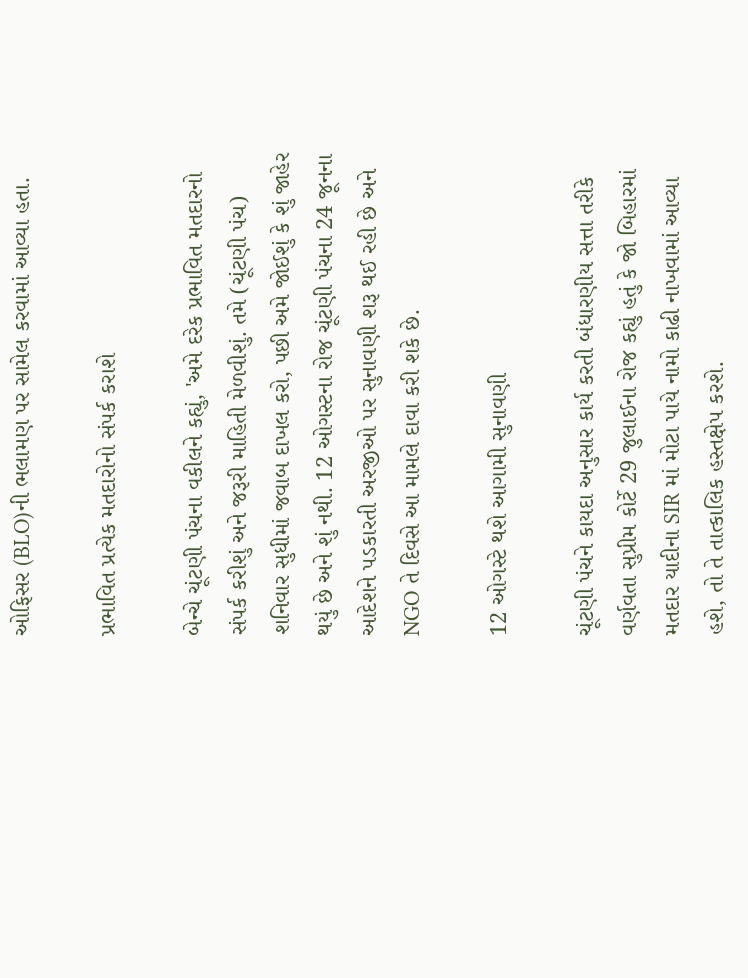ઓફિસર (BLO)ની ભલામણ પર સામેલ કરવામાં આવ્યા હતા.

પ્રભાવિત પ્રત્યેક મતદારોનો સંપર્ક કરાશે

બેન્ચે ચૂંટણી પંચના વકીલને કહ્યું, 'અમે દરેક પ્રભાવિત મતદારનો સંપર્ક કરીશું અને જરૂરી માહિતી મેળવીશું. તમે (ચૂંટણી પંચ) શનિવાર સુધીમાં જવાબ દાખલ કરો, પછી અમે જોઈશું કે શું જાહેર થયું છે અને શું નથી. 12 ઓગસ્ટના રોજ ચૂંટણી પંચના 24 જૂનના આદેશને પડકારતી અરજીઓ પર સુનાવણી શરૂ થઈ રહી છે અને NGO તે દિવસે આ મામલે દાવા કરી શકે છે.

12 ઓગસ્ટે થશે આગામી સુનાવણી

ચૂંટણી પંચને કાયદા અનુસાર કાર્ય કરતી બંધારણીય સત્તા તરીકે વર્ણવતા સુપ્રીમ કોર્ટે 29 જુલાઈના રોજ કહ્યું હતું કે જો બિહારમાં મતદાર યાદીના SIR માં મોટા પાયે નામો કાઢી નાખવામાં આવ્યા હશે, તો તે તાત્કાલિક હસ્તક્ષેપ કરશે.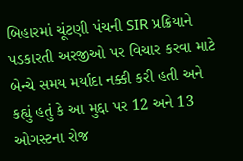બિહારમાં ચૂંટણી પંચની SIR પ્રક્રિયાને પડકારતી અરજીઓ પર વિચાર કરવા માટે બેન્ચે સમય મર્યાદા નક્કી કરી હતી અને કહ્યું હતું કે આ મુદ્દા પર 12 અને 13 ઓગસ્ટના રોજ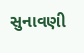સુનાવણી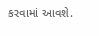કરવામાં આવશે.